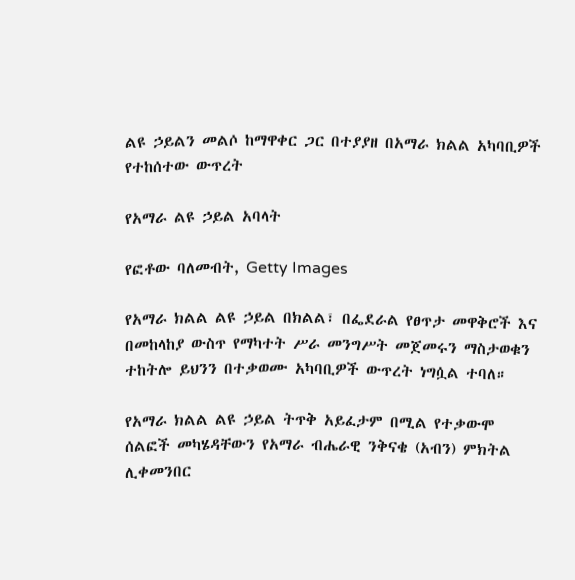ልዩ ኃይልን መልሶ ከማዋቀር ጋር በተያያዘ በአማራ ክልል አካባቢዎች የተከሰተው ውጥረት

የአማራ ልዩ ኃይል አባላት

የፎቶው ባለመብት, Getty Images

የአማራ ክልል ልዩ ኃይል በክልል፣ በፌደራል የፀጥታ መዋቅሮች እና በመከላከያ ውስጥ የማካተት ሥራ መንግሥት መጀመሩን ማስታወቁን ተከትሎ ይህንን በተቃወሙ አካባቢዎች ውጥረት ነግሷል ተባለ።

የአማራ ክልል ልዩ ኃይል ትጥቅ አይፈታም በሚል የተቃውሞ ሰልፎች መካሄዳቸውን የአማራ ብሔራዊ ንቅናቄ (አብን) ምክትል ሊቀመንበር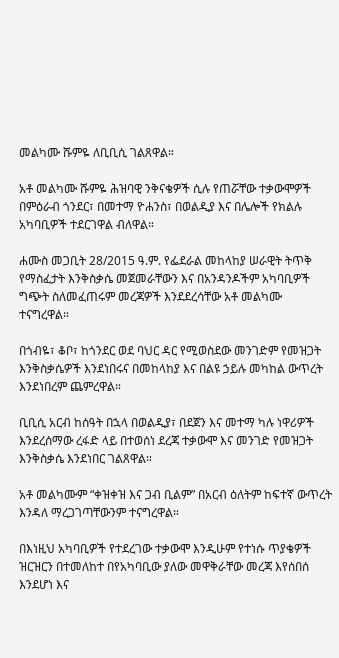መልካሙ ሹምዬ ለቢቢሲ ገልጸዋል።

አቶ መልካሙ ሹምዬ ሕዝባዊ ንቅናቄዎች ሲሉ የጠሯቸው ተቃውሞዎች በምዕራብ ጎንደር፣ በመተማ ዮሐንስ፣ በወልዲያ እና በሌሎች የክልሉ አካባቢዎች ተደርገዋል ብለዋል።

ሐሙስ መጋቢት 28/2015 ዓ.ም. የፌደራል መከላከያ ሠራዊት ትጥቅ የማስፈታት እንቅስቃሴ መጀመራቸውን እና በአንዳንዶችም አካባቢዎች ግጭት ስለመፈጠሩም መረጃዎች እንደደረሳቸው አቶ መልካሙ ተናግረዋል።

በጎብዬ፣ ቆቦ፣ ከጎንደር ወደ ባህር ዳር የሚወስደው መንገድም የመዝጋት እንቅስቃሴዎች እንደነበሩና በመከላከያ እና በልዩ ኃይሉ መካከል ውጥረት እንደነበረም ጨምረዋል።

ቢቢሲ አርብ ከሰዓት በኋላ በወልዲያ፣ በደጀን እና መተማ ካሉ ነዋሪዎች እንደረሰማው ረፋድ ላይ በተወሰነ ደረጃ ተቃውሞ እና መንገድ የመዝጋት እንቅስቃሴ እንደነበር ገልጸዋል።

አቶ መልካሙም “ቀዝቀዝ እና ጋብ ቢልም” በአርብ ዕለትም ከፍተኛ ውጥረት እንዳለ ማረጋገጣቸውንም ተናግረዋል።

በእነዚህ አካባቢዎች የተደረገው ተቃውሞ እንዲሁም የተነሱ ጥያቄዎች ዝርዝርን በተመለከተ በየአካባቢው ያለው መዋቅራቸው መረጃ እየሰበሰ እንደሆነ እና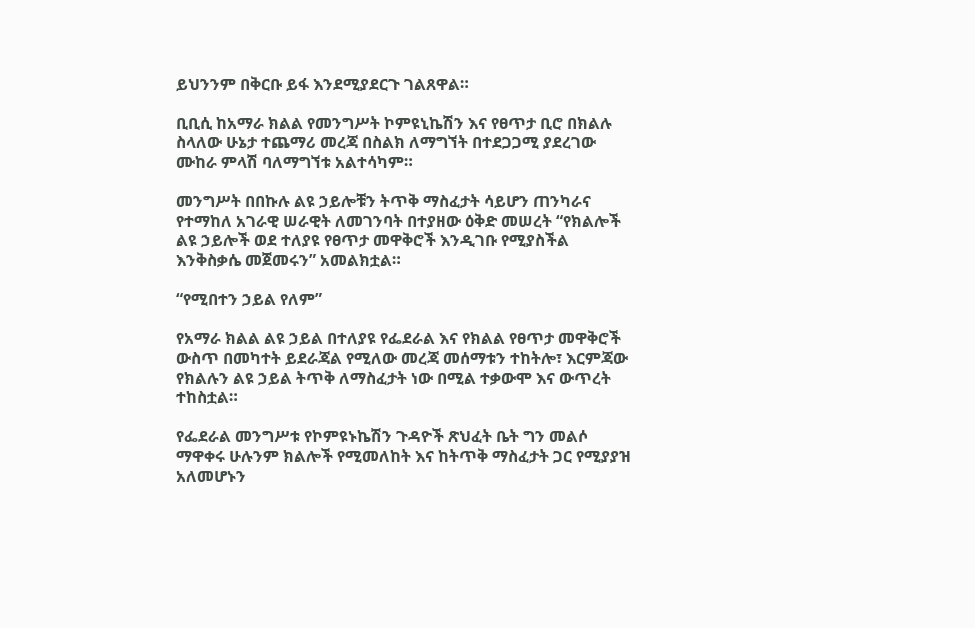ይህንንም በቅርቡ ይፋ እንደሚያደርጉ ገልጸዋል።

ቢቢሲ ከአማራ ክልል የመንግሥት ኮምዩኒኬሽን እና የፀጥታ ቢሮ በክልሉ ስላለው ሁኔታ ተጨማሪ መረጃ በስልክ ለማግኘት በተደጋጋሚ ያደረገው ሙከራ ምላሽ ባለማግኘቱ አልተሳካም።

መንግሥት በበኩሉ ልዩ ኃይሎቹን ትጥቅ ማስፈታት ሳይሆን ጠንካራና የተማከለ አገራዊ ሠራዊት ለመገንባት በተያዘው ዕቅድ መሠረት “የክልሎች ልዩ ኃይሎች ወደ ተለያዩ የፀጥታ መዋቅሮች እንዲገቡ የሚያስችል እንቅስቃሴ መጀመሩን” አመልክቷል።

“የሚበተን ኃይል የለም”

የአማራ ክልል ልዩ ኃይል በተለያዩ የፌደራል እና የክልል የፀጥታ መዋቅሮች ውስጥ በመካተት ይደራጃል የሚለው መረጃ መሰማቱን ተከትሎ፣ እርምጃው የክልሉን ልዩ ኃይል ትጥቅ ለማስፈታት ነው በሚል ተቃውሞ እና ውጥረት ተከስቷል።

የፌደራል መንግሥቱ የኮምዩኑኬሽን ጉዳዮች ጽህፈት ቤት ግን መልሶ ማዋቀሩ ሁሉንም ክልሎች የሚመለከት እና ከትጥቅ ማስፈታት ጋር የሚያያዝ አለመሆኑን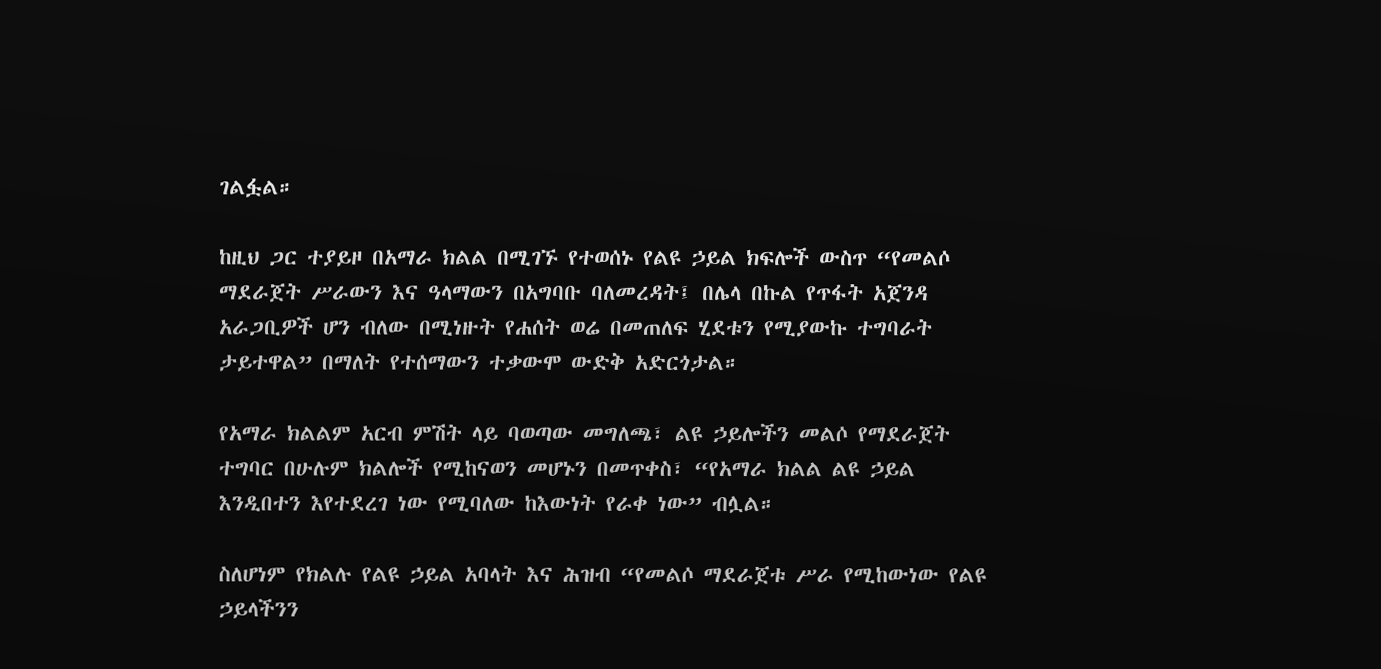ገልፏል።

ከዚህ ጋር ተያይዞ በአማራ ክልል በሚገኙ የተወሰኑ የልዩ ኃይል ክፍሎች ውስጥ “የመልሶ ማደራጀት ሥራውን እና ዓላማውን በአግባቡ ባለመረዳት፤ በሌላ በኩል የጥፋት አጀንዳ አራጋቢዎች ሆን ብለው በሚነዙት የሐሰት ወሬ በመጠለፍ ሂደቱን የሚያውኩ ተግባራት ታይተዋል” በማለት የተሰማውን ተቃውሞ ውድቅ አድርጎታል።

የአማራ ክልልም አርብ ምሽት ላይ ባወጣው መግለጫ፣ ልዩ ኃይሎችን መልሶ የማደራጀት ተግባር በሁሉም ክልሎች የሚከናወን መሆኑን በመጥቀስ፣ “የአማራ ክልል ልዩ ኃይል እንዲበተን እየተደረገ ነው የሚባለው ከእውነት የራቀ ነው” ብሏል።

ስለሆነም የክልሉ የልዩ ኃይል አባላት እና ሕዝብ “የመልሶ ማደራጀቱ ሥራ የሚከውነው የልዩ ኃይላችንን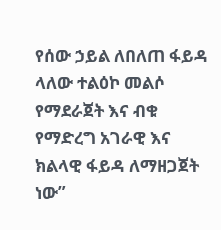የሰው ኃይል ለበለጠ ፋይዳ ላለው ተልዕኮ መልሶ የማደራጀት እና ብቁ የማድረግ አገራዊ እና ክልላዊ ፋይዳ ለማዘጋጀት ነው”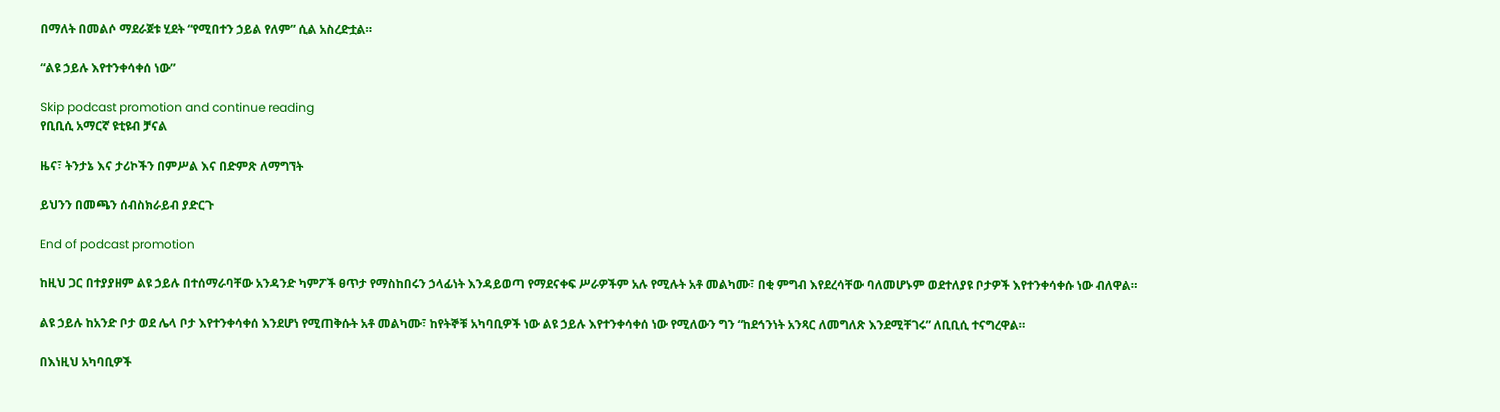በማለት በመልሶ ማደራጀቱ ሂደት “የሚበተን ኃይል የለም” ሲል አስረድቷል።

“ልዩ ኃይሉ እየተንቀሳቀሰ ነው”

Skip podcast promotion and continue reading
የቢቢሲ አማርኛ ዩቲዩብ ቻናል

ዜና፣ ትንታኔ እና ታሪኮችን በምሥል እና በድምጽ ለማግኘት

ይህንን በመጫን ሰብስክራይብ ያድርጉ

End of podcast promotion

ከዚህ ጋር በተያያዘም ልዩ ኃይሉ በተሰማራባቸው አንዳንድ ካምፖች ፀጥታ የማስከበሩን ኃላፊነት እንዳይወጣ የማደናቀፍ ሥራዎችም አሉ የሚሉት አቶ መልካሙ፣ በቂ ምግብ እየደረሳቸው ባለመሆኑም ወደተለያዩ ቦታዎች እየተንቀሳቀሱ ነው ብለዋል።

ልዩ ኃይሉ ከአንድ ቦታ ወደ ሌላ ቦታ እየተንቀሳቀሰ እንደሆነ የሚጠቅሱት አቶ መልካሙ፣ ከየትኞቹ አካባቢዎች ነው ልዩ ኃይሉ እየተንቀሳቀሰ ነው የሚለውን ግን “ከደኅንነት አንጻር ለመግለጽ እንደሚቸገሩ” ለቢቢሲ ተናግረዋል።

በእነዚህ አካባቢዎች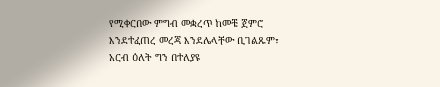የሚቀርበው ምግብ መቋረጥ ከመቼ ጀምሮ እንደተፈጠረ መረጃ እንደሌላቸው ቢገልጹም፣ አርብ ዕለት ግን በተለያዩ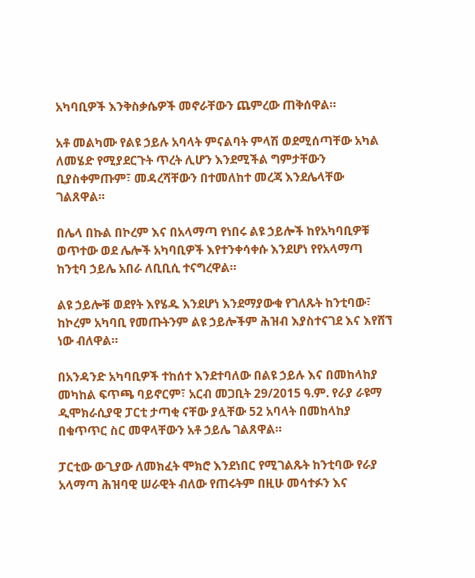አካባቢዎች እንቅስቃሴዎች መኖራቸውን ጨምረው ጠቅሰዋል።

አቶ መልካሙ የልዩ ኃይሉ አባላት ምናልባት ምላሽ ወደሚሰጣቸው አካል ለመሄድ የሚያደርጉት ጥረት ሊሆን እንደሚችል ግምታቸውን ቢያስቀምጡም፣ መዳረሻቸውን በተመለከተ መረጃ እንደሌላቸው ገልጸዋል።

በሌላ በኩል በኮረም እና በአላማጣ የነበሩ ልዩ ኃይሎች ከየአካባቢዎቹ ወጥተው ወደ ሌሎች አካባቢዎች እየተንቀሳቀሱ እንደሆነ የየአላማጣ ከንቲባ ኃይሌ አበራ ለቢቢሲ ተናግረዋል።

ልዩ ኃይሎቹ ወደየት እየሄዱ እንደሆነ እንደማያውቁ የገለጹት ከንቲባው፣ ከኮረም አካባቢ የመጡትንም ልዩ ኃይሎችም ሕዝብ እያስተናገደ እና እየሸኘ ነው ብለዋል።

በአንዳንድ አካባቢዎች ተከሰተ እንደተባለው በልዩ ኃይሉ እና በመከላከያ መካከል ፍጥጫ ባይኖርም፣ አርብ መጋቢት 29/2015 ዓ.ም. የራያ ራዩማ ዲሞክራሲያዊ ፓርቲ ታጣቂ ናቸው ያሏቸው 52 አባላት በመከላከያ በቁጥጥር ስር መዋላቸውን አቶ ኃይሌ ገልጸዋል።

ፓርቲው ውጊያው ለመክፈት ሞክሮ እንደነበር የሚገልጹት ከንቲባው የራያ አላማጣ ሕዝባዊ ሠራዊት ብለው የጠሩትም በዚሁ መሳተፉን እና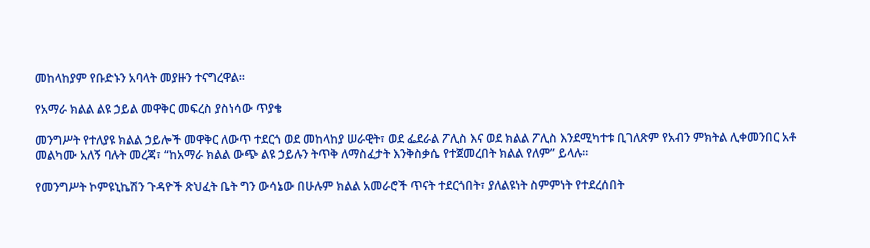መከላከያም የቡድኑን አባላት መያዙን ተናግረዋል።

የአማራ ክልል ልዩ ኃይል መዋቅር መፍረስ ያስነሳው ጥያቄ

መንግሥት የተለያዩ ክልል ኃይሎች መዋቅር ለውጥ ተደርጎ ወደ መከላከያ ሠራዊት፣ ወደ ፌደራል ፖሊስ እና ወደ ክልል ፖሊስ እንደሚካተቱ ቢገለጽም የአብን ምክትል ሊቀመንበር አቶ መልካሙ አለኝ ባሉት መረጃ፣ “ከአማራ ክልል ውጭ ልዩ ኃይሉን ትጥቅ ለማስፈታት እንቅስቃሴ የተጀመረበት ክልል የለም” ይላሉ።

የመንግሥት ኮምዩኒኬሽን ጉዳዮች ጽህፈት ቤት ግን ውሳኔው በሁሉም ክልል አመራሮች ጥናት ተደርጎበት፣ ያለልዩነት ስምምነት የተደረሰበት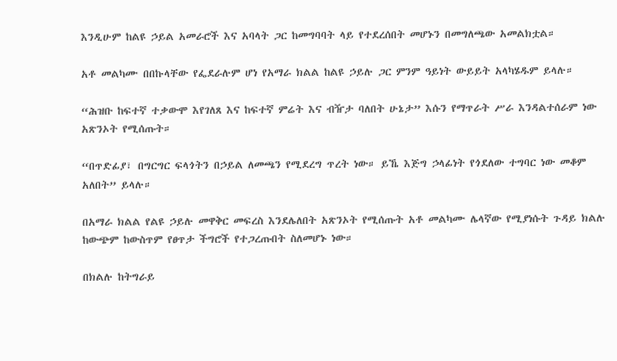እንዲሁም ከልዩ ኃይል አመራሮች እና አባላት ጋር ከመግባባት ላይ የተደረሰበት መሆኑን በመግለጫው አመልክቷል።

አቶ መልካሙ በበኩላቸው የፌደራሉም ሆነ የአማራ ክልል ከልዩ ኃይሉ ጋር ምንም ዓይነት ውይይት አላካሄዱም ይላሉ።

“ሕዝቡ ከፍተኛ ተቃውሞ እየገለጸ እና ከፍተኛ ምሬት እና ብዥታ ባለበት ሁኔታ” እሱን የማጥራት ሥራ እንዳልተሰራም ነው አጽንኦት የሚሰጡት።

“በጥድፊያ፣ በግርግር ፍላጎትን በኃይል ለመጫን የሚደረግ ጥረት ነው። ይኼ እጅግ ኃላፊነት የጎደለው ተግባር ነው መቆም አለበት” ይላሉ።

በአማራ ክልል የልዩ ኃይሉ መዋቅር መፍረስ እንደሌለበት አጽንኦት የሚሰጡት አቶ መልካሙ ሌላኛው የሚያነሱት ጉዳይ ክልሉ ከውጭም ከውስጥም የፀጥታ ችግሮች የተጋረጡበት ስለመሆኑ ነው።

በክልሉ ከትግራይ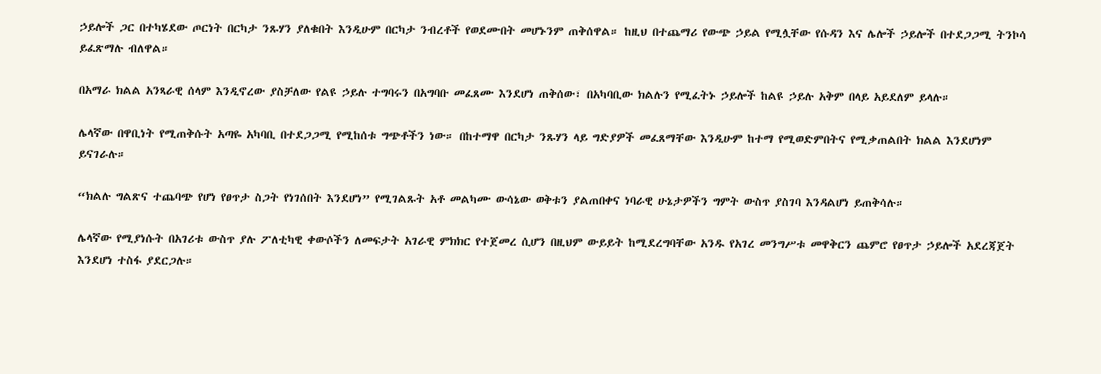ኃይሎች ጋር በተካሄደው ጦርነት በርካታ ንጹሃን ያለቁበት እንዲሁም በርካታ ንብረቶች የወደሙበት መሆኑንም ጠቅሰዋል። ከዚህ በተጨማሪ የውጭ ኃይል የሚሏቸው የሱዳን እና ሌሎች ኃይሎች በተደጋጋሚ ትንኮሳ ይፈጽማሉ ብለዋል።

በአማራ ክልል አንጻራዊ ሰላም እንዲኖረው ያስቻለው የልዩ ኃይሉ ተግባሩን በአግባቡ መፈጸሙ እንደሆነ ጠቅሰው፣ በአካባቢው ክልሉን የሚፈትኑ ኃይሎች ከልዩ ኃይሉ አቅም በላይ አይደለም ይላሉ።

ሌላኛው በዋቢነት የሚጠቅሱት አጣዬ አካባቢ በተደጋጋሚ የሚከሰቱ ግጭቶችን ነው። በከተማዋ በርካታ ንጹሃን ላይ ግድያዎች መፈጸማቸው እንዲሁም ከተማ የሚወድምበትና የሚቃጠልበት ክልል እንደሆነም ይናገራሉ።

“ክልሉ ግልጽና ተጨባጭ የሆነ የፀጥታ ስጋት የነገሰበት እንደሆነ” የሚገልጹት አቶ መልካሙ ውሳኔው ወቅቱን ያልጠበቀና ነባራዊ ሁኔታዎችን ግምት ውስጥ ያስገባ እንዳልሆነ ይጠቅሳሉ።

ሌላኛው የሚያነሱት በአገሪቱ ውስጥ ያሉ ፖለቲካዊ ቀውሶችን ለመፍታት አገራዊ ምክክር የተጀመረ ሲሆን በዚህም ውይይት ከሚደረግባቸው አንዱ የአገረ መንግሥቱ መዋቅርን ጨምሮ የፀጥታ ኃይሎች አደረጃጀት እንደሆነ ተስፋ ያደርጋሉ።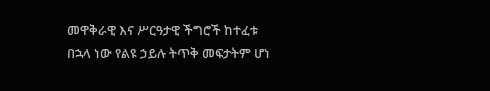መዋቅራዊ እና ሥርዓታዊ ችግሮች ከተፈቱ በኋላ ነው የልዩ ኃይሉ ትጥቅ መፍታትም ሆነ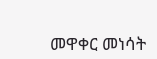መዋቀር መነሳት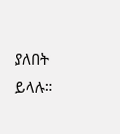ያለበት ይላሉ።